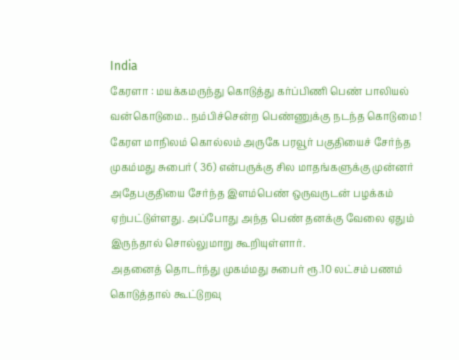India
கேரளா : மயக்கமருந்து கொடுத்து கர்ப்பிணி பெண் பாலியல் வன்கொடுமை.. நம்பிச்சென்ற பெண்ணுக்கு நடந்த கொடுமை !
கேரள மாநிலம் கொல்லம் அருகே பரவூர் பகுதியைச் சேர்ந்த முகம்மது சுபைர் ( 36) என்பருக்கு சில மாதங்களுக்கு முன்னர் அதேபகுதியை சேர்ந்த இளம்பெண் ஒருவருடன் பழக்கம் ஏற்பட்டுள்ளது. அப்போது அந்த பெண் தனக்கு வேலை ஏதும் இருந்தால் சொல்லுமாறு கூறியுள்ளார்.
அதனைத் தொடர்ந்து முகம்மது சுபைர் ரூ.10 லட்சம் பணம் கொடுத்தால் கூட்டுறவு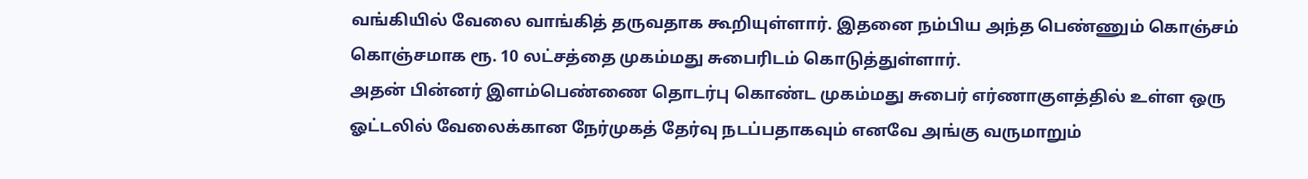வங்கியில் வேலை வாங்கித் தருவதாக கூறியுள்ளார். இதனை நம்பிய அந்த பெண்ணும் கொஞ்சம் கொஞ்சமாக ரூ. 10 லட்சத்தை முகம்மது சுபைரிடம் கொடுத்துள்ளார்.
அதன் பின்னர் இளம்பெண்ணை தொடர்பு கொண்ட முகம்மது சுபைர் எர்ணாகுளத்தில் உள்ள ஒரு ஓட்டலில் வேலைக்கான நேர்முகத் தேர்வு நடப்பதாகவும் எனவே அங்கு வருமாறும்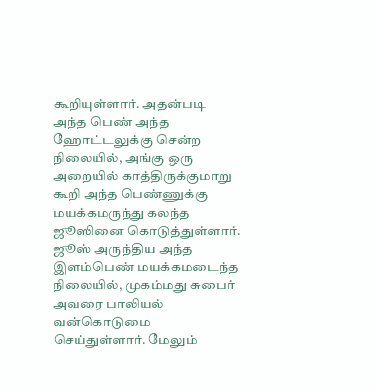கூறியுள்ளார். அதன்படி அந்த பெண் அந்த ஹோட்டலுக்கு சென்ற நிலையில், அங்கு ஒரு அறையில் காத்திருக்குமாறு கூறி அந்த பெண்ணுக்கு மயக்கமருந்து கலந்த ஜூஸினை கொடுத்துள்ளார்.
ஜூஸ் அருந்திய அந்த இளம்பெண் மயக்கமடைந்த நிலையில், முகம்மது சுபைர் அவரை பாலியல் வன்கொடுமை செய்துள்ளார். மேலும்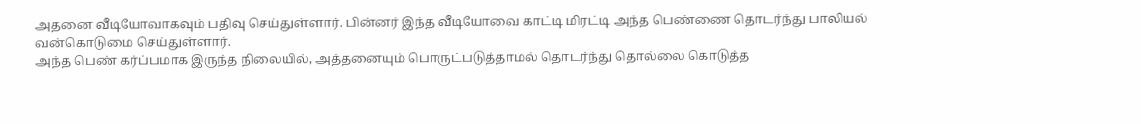அதனை வீடியோவாகவும் பதிவு செய்துள்ளார். பின்னர் இந்த வீடியோவை காட்டி மிரட்டி அந்த பெண்ணை தொடர்ந்து பாலியல் வன்கொடுமை செய்துள்ளார்.
அந்த பெண் கர்ப்பமாக இருந்த நிலையில், அத்தனையும் பொருட்படுத்தாமல் தொடர்ந்து தொல்லை கொடுத்த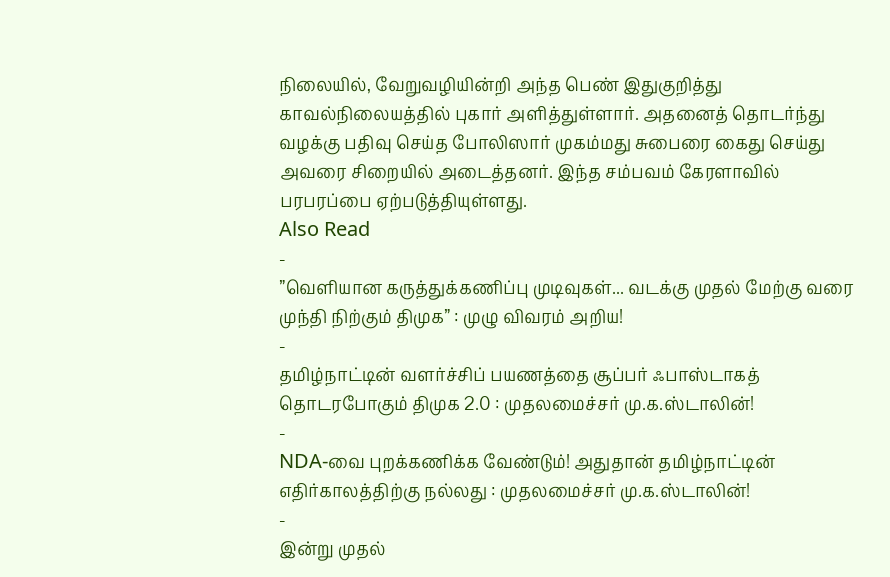நிலையில், வேறுவழியின்றி அந்த பெண் இதுகுறித்து காவல்நிலையத்தில் புகார் அளித்துள்ளார். அதனைத் தொடர்ந்து வழக்கு பதிவு செய்த போலிஸார் முகம்மது சுபைரை கைது செய்து அவரை சிறையில் அடைத்தனர். இந்த சம்பவம் கேரளாவில் பரபரப்பை ஏற்படுத்தியுள்ளது.
Also Read
-
”வெளியான கருத்துக்கணிப்பு முடிவுகள்... வடக்கு முதல் மேற்கு வரை முந்தி நிற்கும் திமுக” : முழு விவரம் அறிய!
-
தமிழ்நாட்டின் வளர்ச்சிப் பயணத்தை சூப்பர் ஃபாஸ்டாகத் தொடரபோகும் திமுக 2.0 : முதலமைச்சர் மு.க.ஸ்டாலின்!
-
NDA-வை புறக்கணிக்க வேண்டும்! அதுதான் தமிழ்நாட்டின் எதிர்காலத்திற்கு நல்லது : முதலமைச்சர் மு.க.ஸ்டாலின்!
-
இன்று முதல்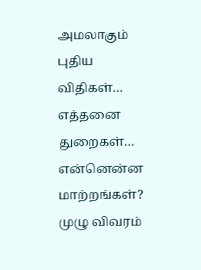அமலாகும் புதிய விதிகள்… எத்தனை துறைகள்… என்னென்ன மாற்றங்கள்? முழு விவரம்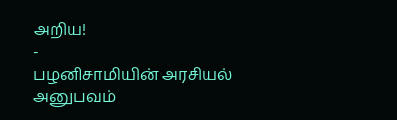அறிய!
-
பழனிசாமியின் அரசியல் அனுபவம்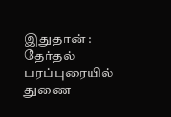இதுதான் : தேர்தல் பரப்புரையில் துணை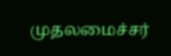முதலமைச்சர்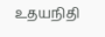உதயநிதி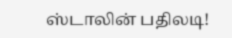ஸ்டாலின் பதிலடி!